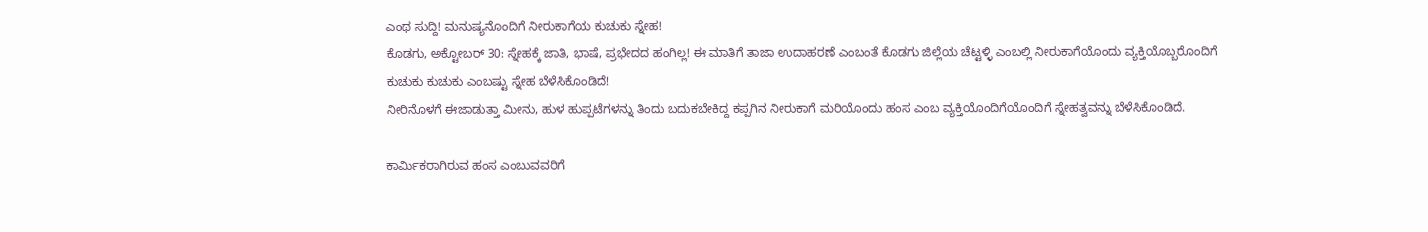ಎಂಥ ಸುದ್ದಿ! ಮನುಷ್ಯನೊಂದಿಗೆ ನೀರುಕಾಗೆಯ ಕುಚುಕು ಸ್ನೇಹ!
ಕೊಡಗು, ಅಕ್ಟೋಬರ್ 30: ಸ್ನೇಹಕ್ಕೆ ಜಾತಿ, ಭಾಷೆ, ಪ್ರಭೇದದ ಹಂಗಿಲ್ಲ! ಈ ಮಾತಿಗೆ ತಾಜಾ ಉದಾಹರಣೆ ಎಂಬಂತೆ ಕೊಡಗು ಜಿಲ್ಲೆಯ ಚೆಟ್ಟಳ್ಳಿ ಎಂಬಲ್ಲಿ ನೀರುಕಾಗೆಯೊಂದು ವ್ಯಕ್ತಿಯೊಬ್ಬರೊಂದಿಗೆ ಕುಚುಕು ಕುಚುಕು ಎಂಬಷ್ಟು ಸ್ನೇಹ ಬೆಳೆಸಿಕೊಂಡಿದೆ!
ನೀರಿನೊಳಗೆ ಈಜಾಡುತ್ತಾ ಮೀನು, ಹುಳ ಹುಪ್ಪಟೆಗಳನ್ನು ತಿಂದು ಬದುಕಬೇಕಿದ್ದ ಕಪ್ಪಗಿನ ನೀರುಕಾಗೆ ಮರಿಯೊಂದು ಹಂಸ ಎಂಬ ವ್ಯಕ್ತಿಯೊಂದಿಗೆಯೊಂದಿಗೆ ಸ್ನೇಹತ್ವವನ್ನು ಬೆಳೆಸಿಕೊಂಡಿದೆ.

ಕಾರ್ಮಿಕರಾಗಿರುವ ಹಂಸ ಎಂಬುವವರಿಗೆ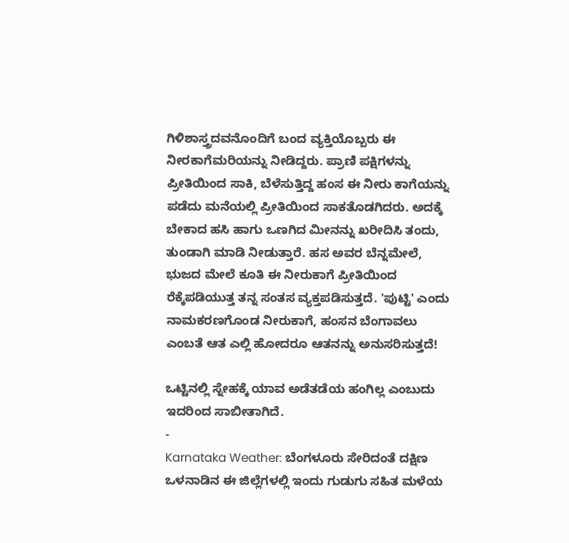ಗಿಳಿಶಾಸ್ತ್ರದವನೊಂದಿಗೆ ಬಂದ ವ್ಯಕ್ತಿಯೊಬ್ಬರು ಈ ನೀರಕಾಗೆಮರಿಯನ್ನು ನೀಡಿದ್ದರು. ಪ್ರಾಣಿ ಪಕ್ಷಿಗಳನ್ನು ಪ್ರೀತಿಯಿಂದ ಸಾಕಿ, ಬೆಳೆಸುತ್ತಿದ್ದ ಹಂಸ ಈ ನೀರು ಕಾಗೆಯನ್ನು ಪಡೆದು ಮನೆಯಲ್ಲಿ ಪ್ರೀತಿಯಿಂದ ಸಾಕತೊಡಗಿದರು. ಅದಕ್ಕೆ ಬೇಕಾದ ಹಸಿ ಹಾಗು ಒಣಗಿದ ಮೀನನ್ನು ಖರೀದಿಸಿ ತಂದು, ತುಂಡಾಗಿ ಮಾಡಿ ನೀಡುತ್ತಾರೆ. ಹಸ ಅವರ ಬೆನ್ನಮೇಲೆ, ಭುಜದ ಮೇಲೆ ಕೂತಿ ಈ ನೀರುಕಾಗೆ ಪ್ರೀತಿಯಿಂದ ರೆಕ್ಕೆಪಡಿಯುತ್ತ ತನ್ನ ಸಂತಸ ವ್ಯಕ್ತಪಡಿಸುತ್ತದೆ. 'ಪುಟ್ಟಿ' ಎಂದು ನಾಮಕರಣಗೊಂಡ ನೀರುಕಾಗೆ, ಹಂಸನ ಬೆಂಗಾವಲು ಎಂಬತೆ ಆತ ಎಲ್ಲಿ ಹೋದರೂ ಆತನನ್ನು ಅನುಸರಿಸುತ್ತದೆ!

ಒಟ್ಟಿನಲ್ಲಿ ಸ್ನೇಹಕ್ಕೆ ಯಾವ ಅಡೆತಡೆಯ ಹಂಗಿಲ್ಲ ಎಂಬುದು ಇದರಿಂದ ಸಾಬೀತಾಗಿದೆ.
-
Karnataka Weather: ಬೆಂಗಳೂರು ಸೇರಿದಂತೆ ದಕ್ಷಿಣ ಒಳನಾಡಿನ ಈ ಜಿಲ್ಲೆಗಳಲ್ಲಿ ಇಂದು ಗುಡುಗು ಸಹಿತ ಮಳೆಯ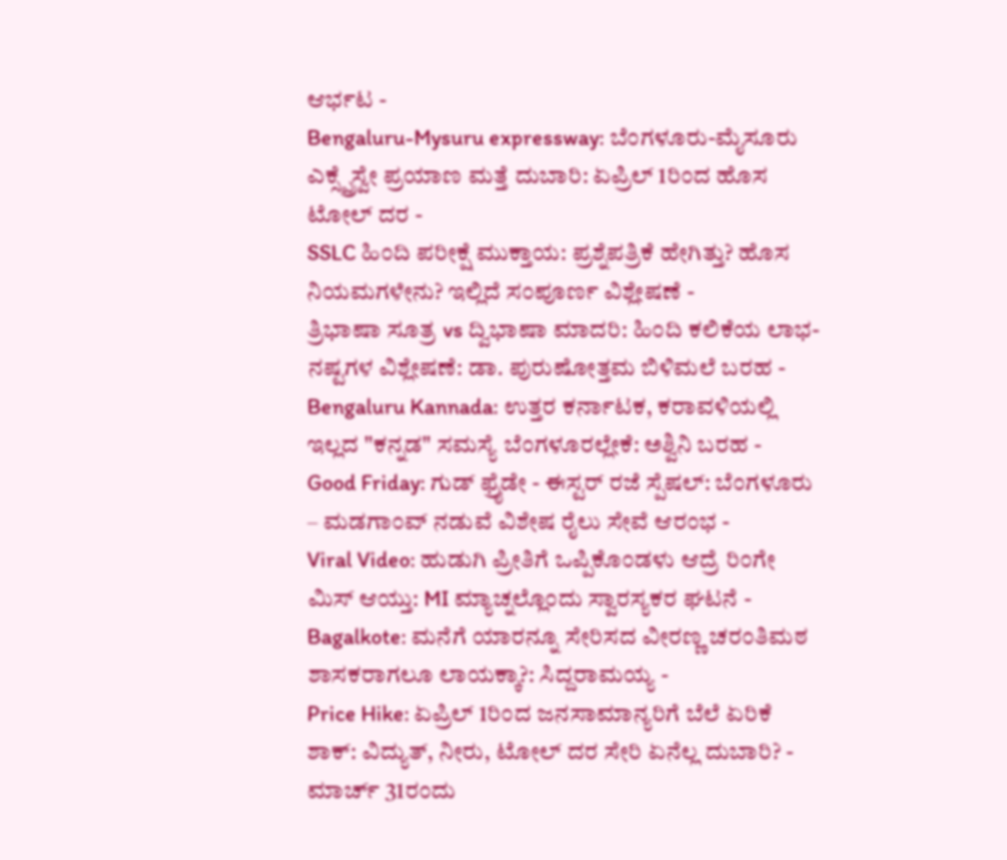ಆರ್ಭಟ -
Bengaluru-Mysuru expressway: ಬೆಂಗಳೂರು-ಮೈಸೂರು ಎಕ್ಸ್ಪ್ರೆಸ್ವೇ ಪ್ರಯಾಣ ಮತ್ತೆ ದುಬಾರಿ: ಏಪ್ರಿಲ್ 1ರಿಂದ ಹೊಸ ಟೋಲ್ ದರ -
SSLC ಹಿಂದಿ ಪರೀಕ್ಷೆ ಮುಕ್ತಾಯ: ಪ್ರಶ್ನೆಪತ್ರಿಕೆ ಹೇಗಿತ್ತು? ಹೊಸ ನಿಯಮಗಳೇನು? ಇಲ್ಲಿದೆ ಸಂಪೂರ್ಣ ವಿಶ್ಲೇಷಣೆ -
ತ್ರಿಭಾಷಾ ಸೂತ್ರ vs ದ್ವಿಭಾಷಾ ಮಾದರಿ: ಹಿಂದಿ ಕಲಿಕೆಯ ಲಾಭ-ನಷ್ಟಗಳ ವಿಶ್ಲೇಷಣೆ: ಡಾ. ಪುರುಷೋತ್ತಮ ಬಿಳಿಮಲೆ ಬರಹ -
Bengaluru Kannada: ಉತ್ತರ ಕರ್ನಾಟಕ, ಕರಾವಳಿಯಲ್ಲಿ ಇಲ್ಲದ "ಕನ್ನಡ" ಸಮಸ್ಯೆ ಬೆಂಗಳೂರಲ್ಲೇಕೆ: ಅಶ್ವಿನಿ ಬರಹ -
Good Friday: ಗುಡ್ ಫ್ರೈಡೇ - ಈಸ್ಟರ್ ರಜೆ ಸ್ಪೆಷಲ್: ಬೆಂಗಳೂರು – ಮಡಗಾಂವ್ ನಡುವೆ ವಿಶೇಷ ರೈಲು ಸೇವೆ ಆರಂಭ -
Viral Video: ಹುಡುಗಿ ಪ್ರೀತಿಗೆ ಒಪ್ಪಿಕೊಂಡಳು ಆದ್ರೆ ರಿಂಗೇ ಮಿಸ್ ಆಯ್ತು: MI ಮ್ಯಾಚ್ನಲ್ಲೊಂದು ಸ್ವಾರಸ್ಯಕರ ಘಟನೆ -
Bagalkote: ಮನೆಗೆ ಯಾರನ್ನೂ ಸೇರಿಸದ ವೀರಣ್ಣ ಚರಂತಿಮಠ ಶಾಸಕರಾಗಲೂ ಲಾಯಕ್ಕಾ?: ಸಿದ್ದರಾಮಯ್ಯ -
Price Hike: ಏಪ್ರಿಲ್ 1ರಿಂದ ಜನಸಾಮಾನ್ಯರಿಗೆ ಬೆಲೆ ಏರಿಕೆ ಶಾಕ್: ವಿದ್ಯುತ್, ನೀರು, ಟೋಲ್ ದರ ಸೇರಿ ಏನೆಲ್ಲ ದುಬಾರಿ? -
ಮಾರ್ಚ್ 31ರಂದು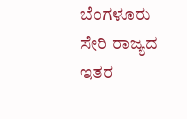ಬೆಂಗಳೂರು ಸೇರಿ ರಾಜ್ಯದ ಇತರ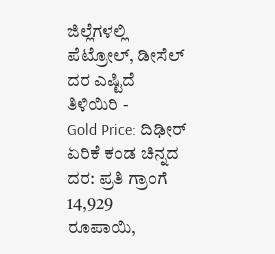ಜಿಲ್ಲೆಗಳಲ್ಲಿ ಪೆಟ್ರೋಲ್, ಡೀಸೆಲ್ ದರ ಎಷ್ಟಿದೆ ತಿಳಿಯಿರಿ -
Gold Price: ದಿಢೀರ್ ಏರಿಕೆ ಕಂಡ ಚಿನ್ನದ ದರ: ಪ್ರತಿ ಗ್ರಾಂಗೆ 14,929 ರೂಪಾಯಿ,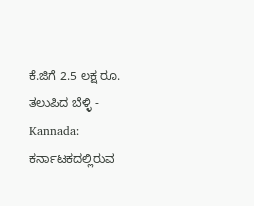ಕೆ.ಜಿಗೆ 2.5 ಲಕ್ಷ ರೂ. ತಲುಪಿದ ಬೆಳ್ಳಿ -
Kannada: ಕರ್ನಾಟಕದಲ್ಲಿರುವ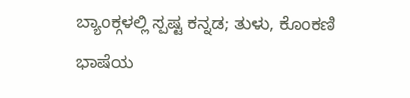ಬ್ಯಾಂಕ್ಗಳಲ್ಲಿ ಸ್ಪಷ್ಟ ಕನ್ನಡ; ತುಳು, ಕೊಂಕಣಿ ಭಾಷೆಯ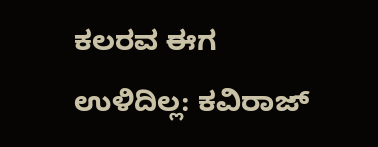ಕಲರವ ಈಗ ಉಳಿದಿಲ್ಲ: ಕವಿರಾಜ್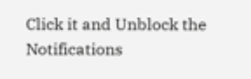Click it and Unblock the Notifications